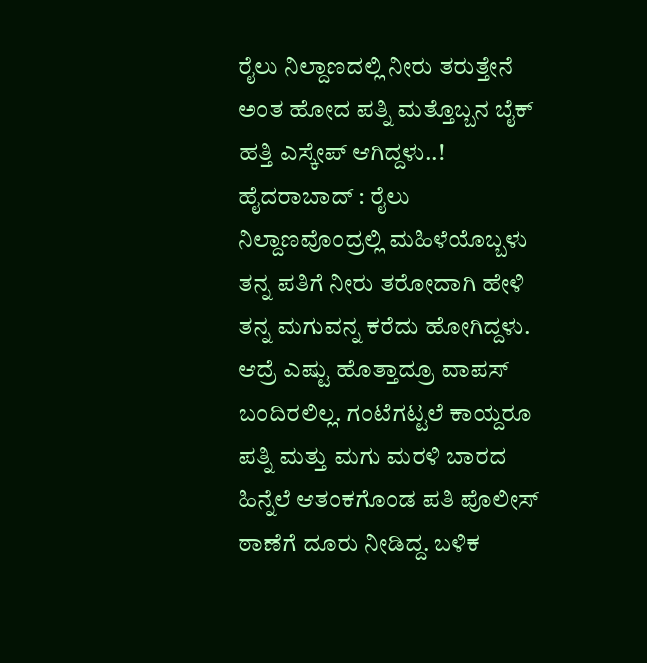ರೈಲು ನಿಲ್ದಾಣದಲ್ಲಿ ನೀರು ತರುತ್ತೇನೆ ಅಂತ ಹೋದ ಪತ್ನಿ ಮತ್ತೊಬ್ಬನ ಬೈಕ್ ಹತ್ತಿ ಎಸ್ಕೇಪ್ ಆಗಿದ್ದಳು..!
ಹೈದರಾಬಾದ್ : ರೈಲು ನಿಲ್ದಾಣವೊಂದ್ರಲ್ಲಿ ಮಹಿಳೆಯೊಬ್ಬಳು ತನ್ನ ಪತಿಗೆ ನೀರು ತರೋದಾಗಿ ಹೇಳಿ ತನ್ನ ಮಗುವನ್ನ ಕರೆದು ಹೋಗಿದ್ದಳು. ಆದ್ರೆ ಎಷ್ಟು ಹೊತ್ತಾದ್ರೂ ವಾಪಸ್ ಬಂದಿರಲಿಲ್ಲ. ಗಂಟೆಗಟ್ಟಲೆ ಕಾಯ್ದರೂ ಪತ್ನಿ ಮತ್ತು ಮಗು ಮರಳಿ ಬಾರದ ಹಿನ್ನೆಲೆ ಆತಂಕಗೊಂಡ ಪತಿ ಪೊಲೀಸ್ ಠಾಣೆಗೆ ದೂರು ನೀಡಿದ್ದ. ಬಳಿಕ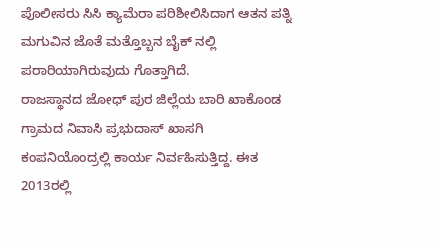ಪೊಲೀಸರು ಸಿಸಿ ಕ್ಯಾಮೆರಾ ಪರಿಶೀಲಿಸಿದಾಗ ಆತನ ಪತ್ನಿ ಮಗುವಿನ ಜೊತೆ ಮತ್ತೊಬ್ಬನ ಬೈಕ್ ನಲ್ಲಿ ಪರಾರಿಯಾಗಿರುವುದು ಗೊತ್ತಾಗಿದೆ.
ರಾಜಸ್ಥಾನದ ಜೋಧ್ ಪುರ ಜಿಲ್ಲೆಯ ಬಾರಿ ಖಾಕೊಂಡ ಗ್ರಾಮದ ನಿವಾಸಿ ಪ್ರಭುದಾಸ್ ಖಾಸಗಿ ಕಂಪನಿಯೊಂದ್ರಲ್ಲಿ ಕಾರ್ಯ ನಿರ್ವಹಿಸುತ್ತಿದ್ದ. ಈತ 2013ರಲ್ಲಿ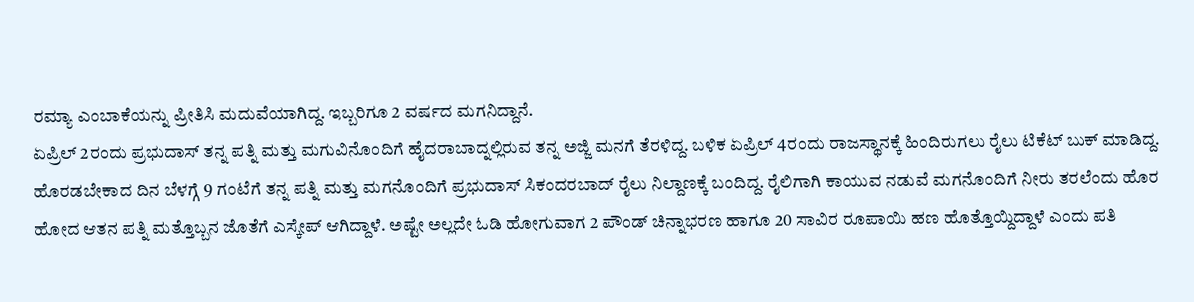ರಮ್ಯಾ ಎಂಬಾಕೆಯನ್ನು ಪ್ರೀತಿಸಿ ಮದುವೆಯಾಗಿದ್ದ. ಇಬ್ಬರಿಗೂ 2 ವರ್ಷದ ಮಗನಿದ್ದಾನೆ.
ಏಪ್ರಿಲ್ 2ರಂದು ಪ್ರಭುದಾಸ್ ತನ್ನ ಪತ್ನಿ ಮತ್ತು ಮಗುವಿನೊಂದಿಗೆ ಹೈದರಾಬಾದ್ನಲ್ಲಿರುವ ತನ್ನ ಅಜ್ಜಿ ಮನಗೆ ತೆರಳಿದ್ದ. ಬಳಿಕ ಏಪ್ರಿಲ್ 4ರಂದು ರಾಜಸ್ಥಾನಕ್ಕೆ ಹಿಂದಿರುಗಲು ರೈಲು ಟಿಕೆಟ್ ಬುಕ್ ಮಾಡಿದ್ದ. ಹೊರಡಬೇಕಾದ ದಿನ ಬೆಳಗ್ಗೆ 9 ಗಂಟೆಗೆ ತನ್ನ ಪತ್ನಿ ಮತ್ತು ಮಗನೊಂದಿಗೆ ಪ್ರಭುದಾಸ್ ಸಿಕಂದರಬಾದ್ ರೈಲು ನಿಲ್ದಾಣಕ್ಕೆ ಬಂದಿದ್ದ. ರೈಲಿಗಾಗಿ ಕಾಯುವ ನಡುವೆ ಮಗನೊಂದಿಗೆ ನೀರು ತರಲೆಂದು ಹೊರ ಹೋದ ಆತನ ಪತ್ನಿ ಮತ್ತೊಬ್ಬನ ಜೊತೆಗೆ ಎಸ್ಕೇಪ್ ಆಗಿದ್ದಾಳೆ. ಅಷ್ಟೇ ಅಲ್ಲದೇ ಓಡಿ ಹೋಗುವಾಗ 2 ಪೌಂಡ್ ಚಿನ್ನಾಭರಣ ಹಾಗೂ 20 ಸಾವಿರ ರೂಪಾಯಿ ಹಣ ಹೊತ್ತೊಯ್ದಿದ್ದಾಳೆ ಎಂದು ಪತಿ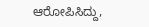ಆರೋಪಿಸಿದ್ದು,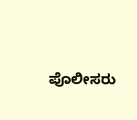ಪೊಲೀಸರು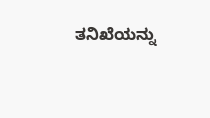ತನಿಖೆಯನ್ನು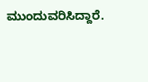ಮುಂದುವರಿಸಿದ್ದಾರೆ.